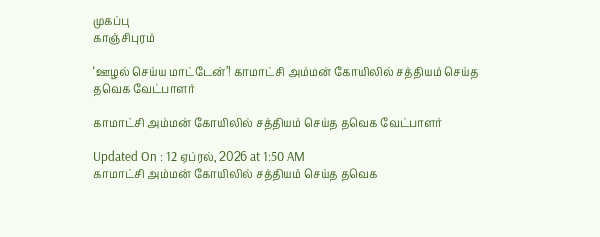முகப்பு
காஞ்சிபுரம்

‘ஊழல் செய்ய மாட்டேன்’! காமாட்சி அம்மன் கோயிலில் சத்தியம் செய்த தவெக வேட்பாளர்

காமாட்சி அம்மன் கோயிலில் சத்தியம் செய்த தவெக வேட்பாளர்

Updated On : 12 ஏப்ரல், 2026 at 1:50 AM
காமாட்சி அம்மன் கோயிலில் சத்தியம் செய்த தவெக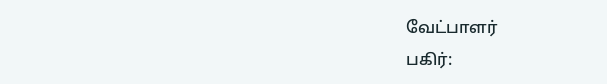வேட்பாளர்
பகிர்: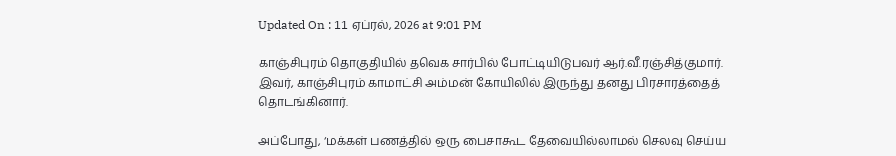Updated On : 11 ஏப்ரல், 2026 at 9:01 PM

காஞ்சிபுரம் தொகுதியில் தவெக சார்பில் போட்டியிடுபவர் ஆர்.வீ.ரஞ்சித்குமார். இவர், காஞ்சிபுரம் காமாட்சி அம்மன் கோயிலில் இருந்து தனது பிரசாரத்தைத் தொடங்கினார்.

அப்போது, ‘மக்கள் பணத்தில் ஒரு பைசாகூட தேவையில்லாமல் செலவு செய்ய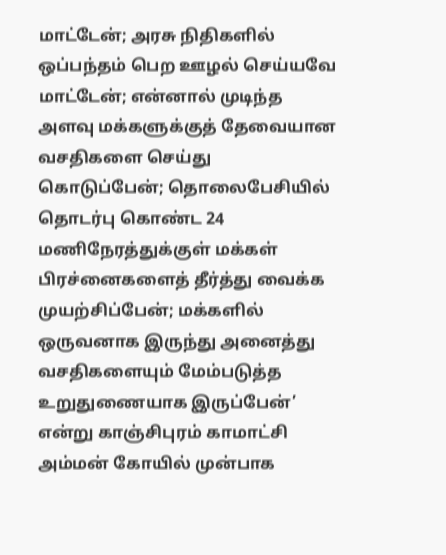மாட்டேன்; அரசு நிதிகளில் ஒப்பந்தம் பெற ஊழல் செய்யவே மாட்டேன்; என்னால் முடிந்த அளவு மக்களுக்குத் தேவையான வசதிகளை செய்து கொடுப்பேன்; தொலைபேசியில் தொடர்பு கொண்ட 24 மணிநேரத்துக்குள் மக்கள் பிரச்னைகளைத் தீர்த்து வைக்க முயற்சிப்பேன்; மக்களில் ஒருவனாக இருந்து அனைத்து வசதிகளையும் மேம்படுத்த உறுதுணையாக இருப்பேன்’ என்று காஞ்சிபுரம் காமாட்சி அம்மன் கோயில் முன்பாக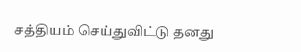சத்தியம் செய்துவிட்டு தனது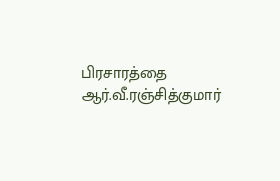பிரசாரத்தை ஆர்.வீ.ரஞ்சித்குமார்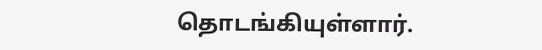தொடங்கியுள்ளார்.